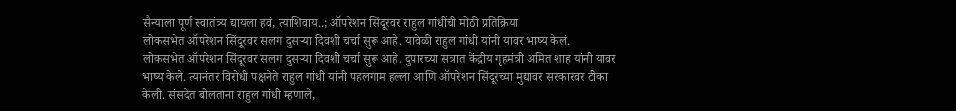सैन्याला पूर्ण स्वातंत्र्य द्यायला हवं, त्याशिवाय..; ऑपरेशन सिंदूरवर राहुल गांधींची मोठी प्रतिक्रिया
लोकसभेत ऑपरेशन सिंदूरवर सलग दुसऱ्या दिवशी चर्चा सुरू आहे. यावेळी राहुल गांधी यांनी यावर भाष्य केलं.
लोकसभेत ऑपरेशन सिंदूरवर सलग दुसऱ्या दिवशी चर्चा सुरू आहे. दुपारच्या सत्रात केंद्रीय गृहमंत्री अमित शाह यांनी यावर भाष्य केले. त्यानंतर विरोधी पक्षनेते राहुल गांधी यांनी पहलगाम हल्ला आणि ऑपरेशन सिंदूरच्या मुद्यावर सरकारवर टीका केली. संसदेत बोलताना राहुल गांधी म्हणाले,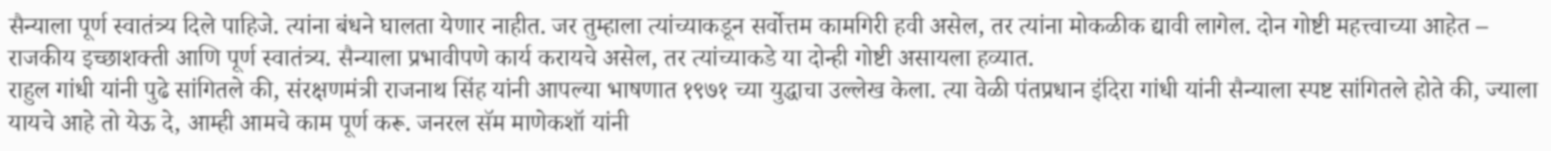सैन्याला पूर्ण स्वातंत्र्य दिले पाहिजे. त्यांना बंधने घालता येणार नाहीत. जर तुम्हाला त्यांच्याकडून सर्वोत्तम कामगिरी हवी असेल, तर त्यांना मोकळीक द्यावी लागेल. दोन गोष्टी महत्त्वाच्या आहेत – राजकीय इच्छाशक्ती आणि पूर्ण स्वातंत्र्य. सैन्याला प्रभावीपणे कार्य करायचे असेल, तर त्यांच्याकडे या दोन्ही गोष्टी असायला हव्यात.
राहुल गांधी यांनी पुढे सांगितले की, संरक्षणमंत्री राजनाथ सिंह यांनी आपल्या भाषणात १९७१ च्या युद्धाचा उल्लेख केला. त्या वेळी पंतप्रधान इंदिरा गांधी यांनी सैन्याला स्पष्ट सांगितले होते की, ज्याला यायचे आहे तो येऊ दे, आम्ही आमचे काम पूर्ण करू. जनरल सॅम माणेकशॉ यांनी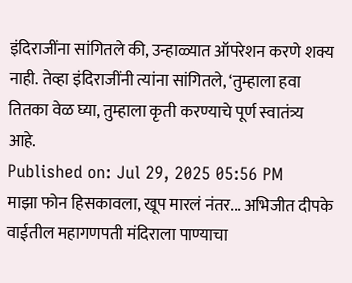इंदिराजींना सांगितले की, उन्हाळ्यात ऑपरेशन करणे शक्य नाही. तेव्हा इंदिराजींनी त्यांना सांगितले, ‘तुम्हाला हवा तितका वेळ घ्या, तुम्हाला कृती करण्याचे पूर्ण स्वातंत्र्य आहे.
Published on: Jul 29, 2025 05:56 PM
माझा फोन हिसकावला, खूप मारलं नंतर... अभिजीत दीपके
वाईतील महागणपती मंदिराला पाण्याचा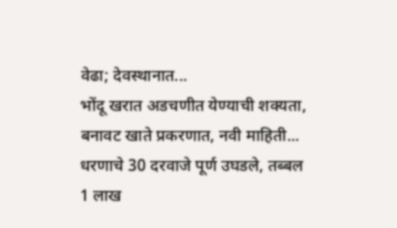वेढा; देवस्थानात...
भोंदू खरात अडचणीत येण्याची शक्यता, बनावट खाते प्रकरणात, नवी माहिती...
धरणाचे 30 दरवाजे पूर्ण उघडले, तब्बल 1 लाख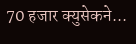70 हजार क्युसेकने...